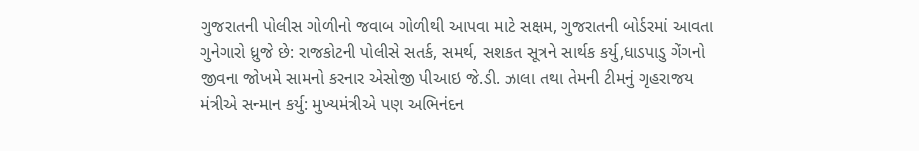ગુજરાતની પોલીસ ગોળીનો જવાબ ગોળીથી આપવા માટે સક્ષમ, ગુજરાતની બોર્ડરમાં આવતા ગુનેગારો ધ્રુજે છે: રાજકોટની પોલીસે સતર્ક, સમર્થ, સશકત સૂત્રને સાર્થક કર્યુ,ધાડપાડુ ગેંગનો જીવના જોખમે સામનો કરનાર એસોજી પીઆઇ જે.ડી. ઝાલા તથા તેમની ટીમનું ગૃહરાજય મંત્રીએ સન્માન કર્યુ: મુખ્યમંત્રીએ પણ અભિનંદન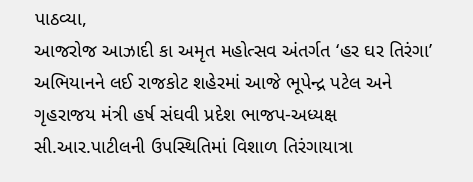પાઠવ્યા,
આજરોજ આઝાદી કા અમૃત મહોત્સવ અંતર્ગત ‘હર ઘર તિરંગા’ અભિયાનને લઈ રાજકોટ શહેરમાં આજે ભૂપેન્દ્ર પટેલ અને ગૃહરાજય મંત્રી હર્ષ સંઘવી પ્રદેશ ભાજપ-અધ્યક્ષ સી.આર.પાટીલની ઉપસ્થિતિમાં વિશાળ તિરંગાયાત્રા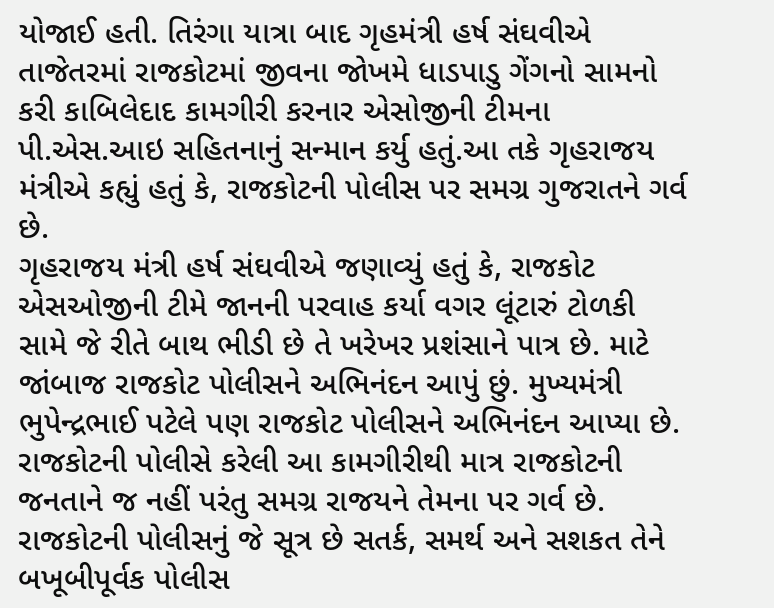યોજાઈ હતી. તિરંગા યાત્રા બાદ ગૃહમંત્રી હર્ષ સંઘવીએ તાજેતરમાં રાજકોટમાં જીવના જોખમે ધાડપાડુ ગેંગનો સામનો કરી કાબિલેદાદ કામગીરી કરનાર એસોજીની ટીમના પી.એસ.આઇ સહિતનાનું સન્માન કર્યુ હતું.આ તકે ગૃહરાજય મંત્રીએ કહ્યું હતું કે, રાજકોટની પોલીસ પર સમગ્ર ગુજરાતને ગર્વ છે.
ગૃહરાજય મંત્રી હર્ષ સંઘવીએ જણાવ્યું હતું કે, રાજકોટ એસઓજીની ટીમે જાનની પરવાહ કર્યા વગર લૂંટારું ટોળકી સામે જે રીતે બાથ ભીડી છે તે ખરેખર પ્રશંસાને પાત્ર છે. માટે જાંબાજ રાજકોટ પોલીસને અભિનંદન આપું છું. મુખ્યમંત્રી ભુપેન્દ્રભાઈ પટેલે પણ રાજકોટ પોલીસને અભિનંદન આપ્યા છે. રાજકોટની પોલીસે કરેલી આ કામગીરીથી માત્ર રાજકોટની જનતાને જ નહીં પરંતુ સમગ્ર રાજયને તેમના પર ગર્વ છે. રાજકોટની પોલીસનું જે સૂત્ર છે સતર્ક, સમર્થ અને સશકત તેને બખૂબીપૂર્વક પોલીસ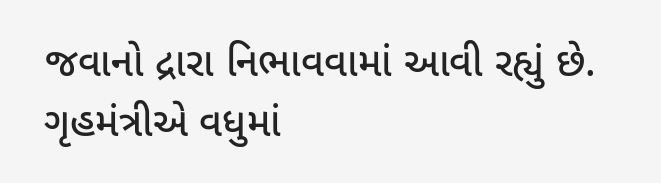જવાનો દ્રારા નિભાવવામાં આવી રહ્યું છે.
ગૃહમંત્રીએ વધુમાં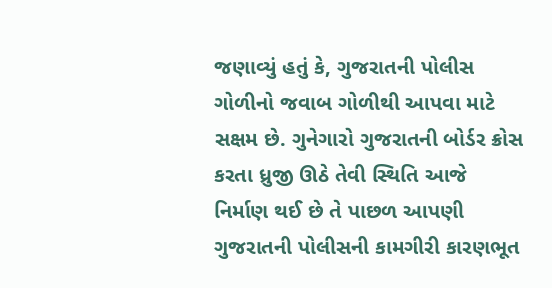જણાવ્યું હતું કે, ગુજરાતની પોલીસ ગોળીનો જવાબ ગોળીથી આપવા માટે સક્ષમ છે. ગુનેગારો ગુજરાતની બોર્ડર ક્રોસ કરતા ધ્રુજી ઊઠે તેવી સ્થિતિ આજે નિર્માણ થઈ છે તે પાછળ આપણી ગુજરાતની પોલીસની કામગીરી કારણભૂત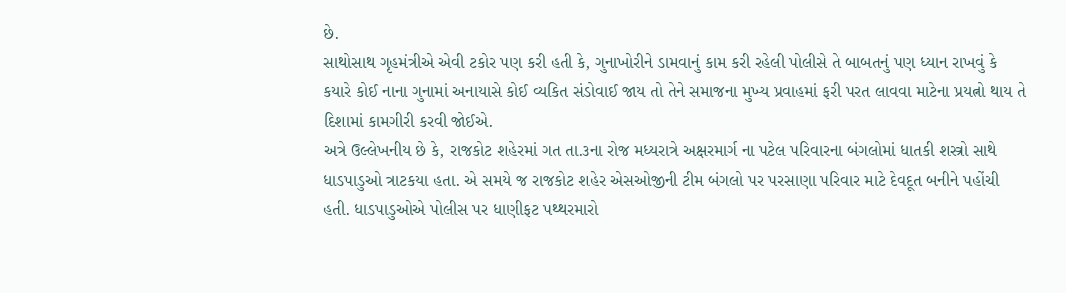છે.
સાથોસાથ ગૃહમંત્રીએ એવી ટકોર પણ કરી હતી કે, ગુનાખોરીને ડામવાનું કામ કરી રહેલી પોલીસે તે બાબતનું પણ ધ્યાન રાખવું કે કયારે કોઈ નાના ગુનામાં અનાયાસે કોઈ વ્યકિત સંડોવાઈ જાય તો તેને સમાજના મુખ્ય પ્રવાહમાં ફરી પરત લાવવા માટેના પ્રયત્નો થાય તે દિશામાં કામગીરી કરવી જોઈએ.
અત્રે ઉલ્લેખનીય છે કે, રાજકોટ શહેરમાં ગત તા.૩ના રોજ મધ્યરાત્રે અક્ષરમાર્ગ ના પટેલ પરિવારના બંગલોમાં ધાતકી શસ્ત્રો સાથે ધાડપાડુઓ ત્રાટકયા હતા. એ સમયે જ રાજકોટ શહેર એસઓજીની ટીમ બંગલો પર પરસાણા પરિવાર માટે દેવદૂત બનીને પહોંચી હતી. ધાડપાડુઓએ પોલીસ પર ધાણીફટ પથ્થરમારો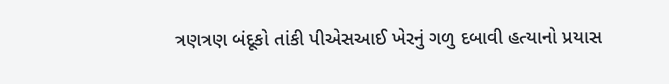ત્રણત્રણ બંદૂકો તાંકી પીએસઆઈ ખેરનું ગળુ દબાવી હત્યાનો પ્રયાસ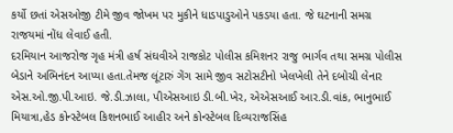કર્યો છતાં એસઓજી ટીમે જીવ જોખમ પર મુકીને ધાડપાડુઓને પકડયા હતા. જે ઘટનાની સમગ્ર રાજયમાં નોંધ લેવાઈ હતી.
દરમિયાન આજરોજ ગૃહ મંત્રી હર્ષ સંઘવીએ રાજકોટ પોલીસ કમિશનર રાજુ ભાર્ગવ તથા સમગ્ર પોલીસ બેડાને અભિનંદન આપ્યા હતા.તેમજ લૂંટારું ગેંગ સામે જીવ સટોસટીનો ખેલખેલી તેને દબોચી લેનાર એસ.ઓ.જી.પી.આઇ. જે.ડી.ઝાલા, પીએસઆઇ ડી.બી.ખેર, એએસઆઈ આર.ડી.વાંક, ભાનુભાઈ મિયાત્રા,હેડ કોન્સ્ટેબલ કિશનભાઈ આહીર અને કોન્સ્ટેબલ દિવ્યરાજસિંહ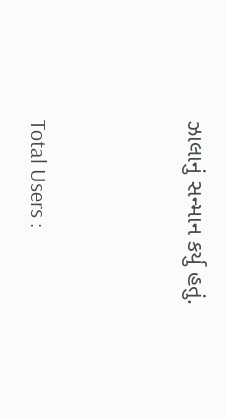ઝાલાનું સન્માન કર્યુ હતું.




Total Users :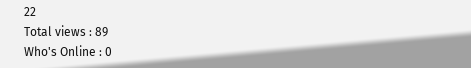22
Total views : 89
Who's Online : 0